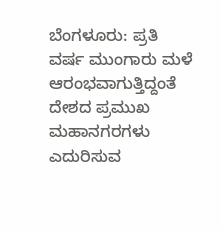ಬೆಂಗಳೂರು: ಪ್ರತಿ ವರ್ಷ ಮುಂಗಾರು ಮಳೆ ಆರಂಭವಾಗುತ್ತಿದ್ದಂತೆ ದೇಶದ ಪ್ರಮುಖ ಮಹಾನಗರಗಳು ಎದುರಿಸುವ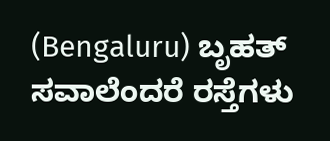(Bengaluru) ಬೃಹತ್ ಸವಾಲೆಂದರೆ ರಸ್ತೆಗಳು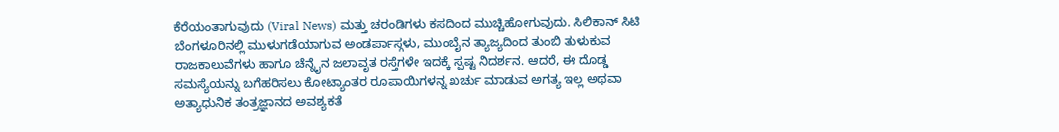ಕೆರೆಯಂತಾಗುವುದು (Viral News) ಮತ್ತು ಚರಂಡಿಗಳು ಕಸದಿಂದ ಮುಚ್ಚಿಹೋಗುವುದು. ಸಿಲಿಕಾನ್ ಸಿಟಿ ಬೆಂಗಳೂರಿನಲ್ಲಿ ಮುಳುಗಡೆಯಾಗುವ ಅಂಡರ್ಪಾಸ್ಗಳು, ಮುಂಬೈನ ತ್ಯಾಜ್ಯದಿಂದ ತುಂಬಿ ತುಳುಕುವ ರಾಜಕಾಲುವೆಗಳು ಹಾಗೂ ಚೆನ್ನೈನ ಜಲಾವೃತ ರಸ್ತೆಗಳೇ ಇದಕ್ಕೆ ಸ್ಪಷ್ಟ ನಿದರ್ಶನ. ಆದರೆ, ಈ ದೊಡ್ಡ ಸಮಸ್ಯೆಯನ್ನು ಬಗೆಹರಿಸಲು ಕೋಟ್ಯಾಂತರ ರೂಪಾಯಿಗಳನ್ನ ಖರ್ಚು ಮಾಡುವ ಅಗತ್ಯ ಇಲ್ಲ ಅಥವಾ ಅತ್ಯಾಧುನಿಕ ತಂತ್ರಜ್ಞಾನದ ಅವಶ್ಯಕತೆ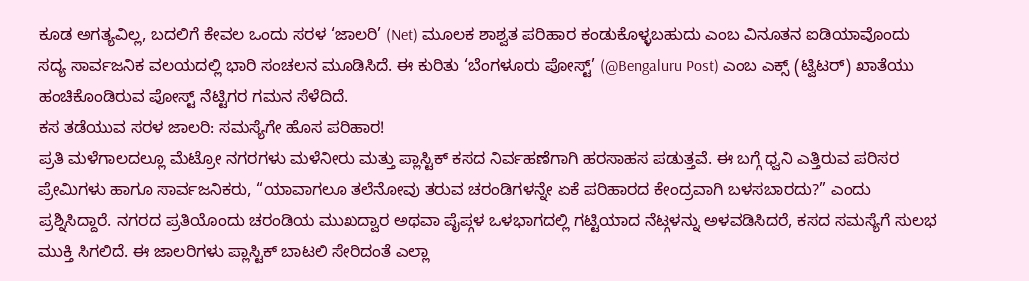ಕೂಡ ಅಗತ್ಯವಿಲ್ಲ, ಬದಲಿಗೆ ಕೇವಲ ಒಂದು ಸರಳ ‘ಜಾಲರಿ’ (Net) ಮೂಲಕ ಶಾಶ್ವತ ಪರಿಹಾರ ಕಂಡುಕೊಳ್ಳಬಹುದು ಎಂಬ ವಿನೂತನ ಐಡಿಯಾವೊಂದು ಸದ್ಯ ಸಾರ್ವಜನಿಕ ವಲಯದಲ್ಲಿ ಭಾರಿ ಸಂಚಲನ ಮೂಡಿಸಿದೆ. ಈ ಕುರಿತು ‘ಬೆಂಗಳೂರು ಪೋಸ್ಟ್’ (@Bengaluru Post) ಎಂಬ ಎಕ್ಸ್ (ಟ್ವಿಟರ್) ಖಾತೆಯು ಹಂಚಿಕೊಂಡಿರುವ ಪೋಸ್ಟ್ ನೆಟ್ಟಿಗರ ಗಮನ ಸೆಳೆದಿದೆ.
ಕಸ ತಡೆಯುವ ಸರಳ ಜಾಲರಿ: ಸಮಸ್ಯೆಗೇ ಹೊಸ ಪರಿಹಾರ!
ಪ್ರತಿ ಮಳೆಗಾಲದಲ್ಲೂ ಮೆಟ್ರೋ ನಗರಗಳು ಮಳೆನೀರು ಮತ್ತು ಪ್ಲಾಸ್ಟಿಕ್ ಕಸದ ನಿರ್ವಹಣೆಗಾಗಿ ಹರಸಾಹಸ ಪಡುತ್ತವೆ. ಈ ಬಗ್ಗೆ ಧ್ವನಿ ಎತ್ತಿರುವ ಪರಿಸರ ಪ್ರೇಮಿಗಳು ಹಾಗೂ ಸಾರ್ವಜನಿಕರು, “ಯಾವಾಗಲೂ ತಲೆನೋವು ತರುವ ಚರಂಡಿಗಳನ್ನೇ ಏಕೆ ಪರಿಹಾರದ ಕೇಂದ್ರವಾಗಿ ಬಳಸಬಾರದು?” ಎಂದು ಪ್ರಶ್ನಿಸಿದ್ದಾರೆ. ನಗರದ ಪ್ರತಿಯೊಂದು ಚರಂಡಿಯ ಮುಖದ್ವಾರ ಅಥವಾ ಪೈಪ್ಗಳ ಒಳಭಾಗದಲ್ಲಿ ಗಟ್ಟಿಯಾದ ನೆಟ್ಗಳನ್ನು ಅಳವಡಿಸಿದರೆ, ಕಸದ ಸಮಸ್ಯೆಗೆ ಸುಲಭ ಮುಕ್ತಿ ಸಿಗಲಿದೆ. ಈ ಜಾಲರಿಗಳು ಪ್ಲಾಸ್ಟಿಕ್ ಬಾಟಲಿ ಸೇರಿದಂತೆ ಎಲ್ಲಾ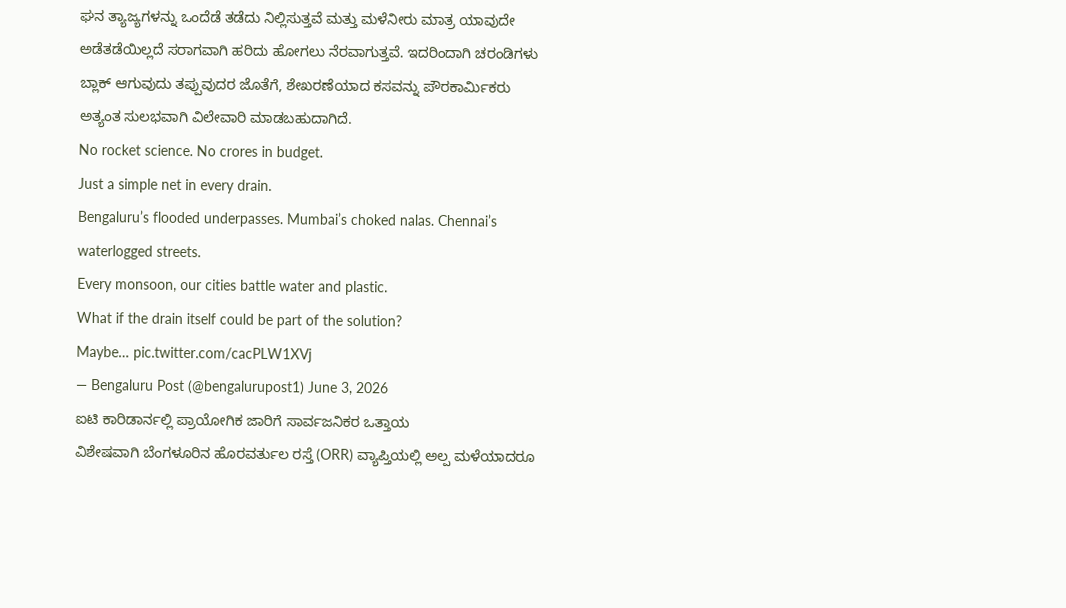ಘನ ತ್ಯಾಜ್ಯಗಳನ್ನು ಒಂದೆಡೆ ತಡೆದು ನಿಲ್ಲಿಸುತ್ತವೆ ಮತ್ತು ಮಳೆನೀರು ಮಾತ್ರ ಯಾವುದೇ ಅಡೆತಡೆಯಿಲ್ಲದೆ ಸರಾಗವಾಗಿ ಹರಿದು ಹೋಗಲು ನೆರವಾಗುತ್ತವೆ. ಇದರಿಂದಾಗಿ ಚರಂಡಿಗಳು ಬ್ಲಾಕ್ ಆಗುವುದು ತಪ್ಪುವುದರ ಜೊತೆಗೆ, ಶೇಖರಣೆಯಾದ ಕಸವನ್ನು ಪೌರಕಾರ್ಮಿಕರು ಅತ್ಯಂತ ಸುಲಭವಾಗಿ ವಿಲೇವಾರಿ ಮಾಡಬಹುದಾಗಿದೆ.
No rocket science. No crores in budget.
Just a simple net in every drain.
Bengaluru’s flooded underpasses. Mumbai’s choked nalas. Chennai’s waterlogged streets.
Every monsoon, our cities battle water and plastic.
What if the drain itself could be part of the solution?
Maybe… pic.twitter.com/cacPLW1XVj
— Bengaluru Post (@bengalurupost1) June 3, 2026
ಐಟಿ ಕಾರಿಡಾರ್ನಲ್ಲಿ ಪ್ರಾಯೋಗಿಕ ಜಾರಿಗೆ ಸಾರ್ವಜನಿಕರ ಒತ್ತಾಯ
ವಿಶೇಷವಾಗಿ ಬೆಂಗಳೂರಿನ ಹೊರವರ್ತುಲ ರಸ್ತೆ (ORR) ವ್ಯಾಪ್ತಿಯಲ್ಲಿ ಅಲ್ಪ ಮಳೆಯಾದರೂ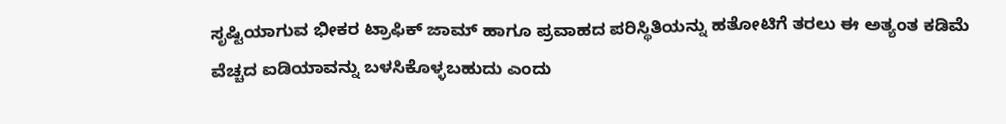ಸೃಷ್ಟಿಯಾಗುವ ಭೀಕರ ಟ್ರಾಫಿಕ್ ಜಾಮ್ ಹಾಗೂ ಪ್ರವಾಹದ ಪರಿಸ್ಥಿತಿಯನ್ನು ಹತೋಟಿಗೆ ತರಲು ಈ ಅತ್ಯಂತ ಕಡಿಮೆ ವೆಚ್ಚದ ಐಡಿಯಾವನ್ನು ಬಳಸಿಕೊಳ್ಳಬಹುದು ಎಂದು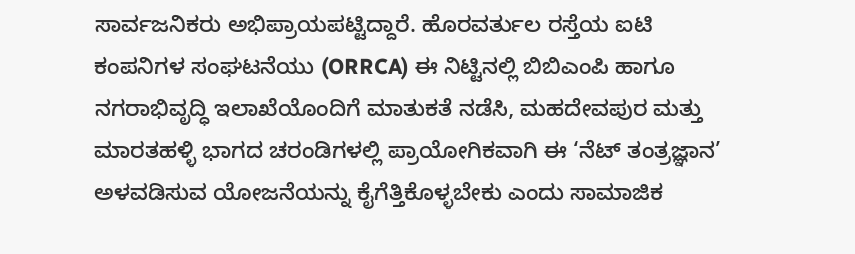ಸಾರ್ವಜನಿಕರು ಅಭಿಪ್ರಾಯಪಟ್ಟಿದ್ದಾರೆ. ಹೊರವರ್ತುಲ ರಸ್ತೆಯ ಐಟಿ ಕಂಪನಿಗಳ ಸಂಘಟನೆಯು (ORRCA) ಈ ನಿಟ್ಟಿನಲ್ಲಿ ಬಿಬಿಎಂಪಿ ಹಾಗೂ ನಗರಾಭಿವೃದ್ಧಿ ಇಲಾಖೆಯೊಂದಿಗೆ ಮಾತುಕತೆ ನಡೆಸಿ, ಮಹದೇವಪುರ ಮತ್ತು ಮಾರತಹಳ್ಳಿ ಭಾಗದ ಚರಂಡಿಗಳಲ್ಲಿ ಪ್ರಾಯೋಗಿಕವಾಗಿ ಈ ‘ನೆಟ್ ತಂತ್ರಜ್ಞಾನ’ ಅಳವಡಿಸುವ ಯೋಜನೆಯನ್ನು ಕೈಗೆತ್ತಿಕೊಳ್ಳಬೇಕು ಎಂದು ಸಾಮಾಜಿಕ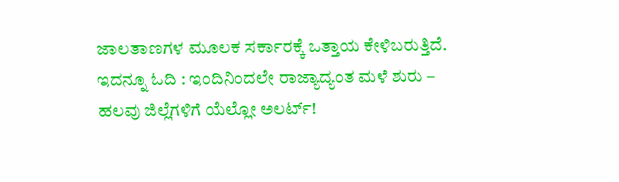ಜಾಲತಾಣಗಳ ಮೂಲಕ ಸರ್ಕಾರಕ್ಕೆ ಒತ್ತಾಯ ಕೇಳಿಬರುತ್ತಿದೆ.
ಇದನ್ನೂ ಓದಿ : ಇಂದಿನಿಂದಲೇ ರಾಜ್ಯಾದ್ಯಂತ ಮಳೆ ಶುರು – ಹಲವು ಜಿಲ್ಲೆಗಳಿಗೆ ಯೆಲ್ಲೋ ಅಲರ್ಟ್!